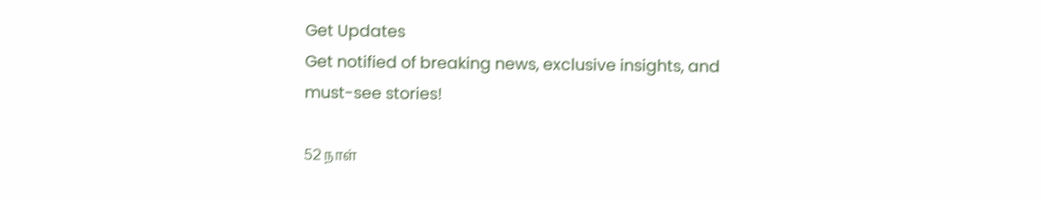Get Updates
Get notified of breaking news, exclusive insights, and must-see stories!

52 நாள்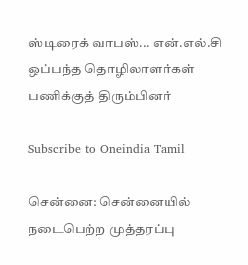ஸ்டிரைக் வாபஸ்... என்.எல்.சி ஒப்பந்த தொழிலாளர்கள் பணிக்குத் திரும்பினர்

Subscribe to Oneindia Tamil

சென்னை: சென்னையில் நடைபெற்ற முத்தரப்பு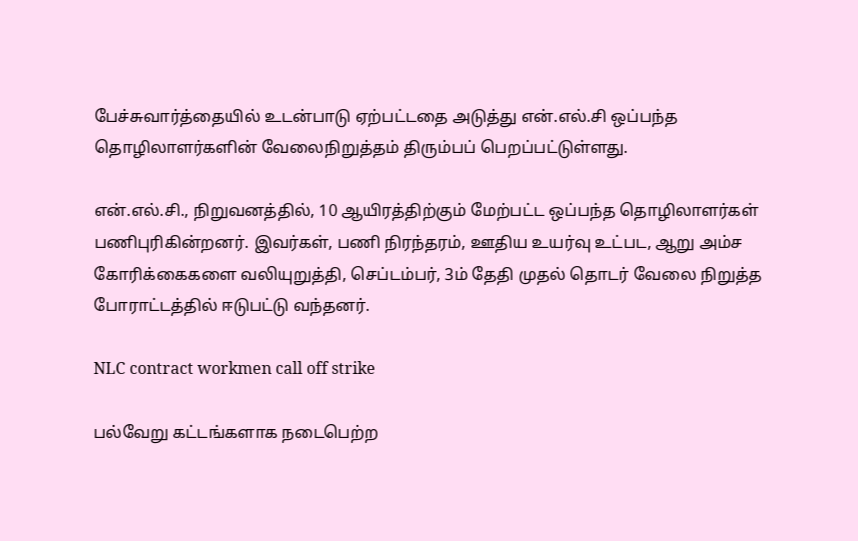பேச்சுவார்த்தையில் உடன்பாடு ஏற்பட்டதை அடுத்து என்.எல்.சி ஒப்பந்த தொழிலாளர்களின் வேலைநிறுத்தம் திரும்பப் பெறப்பட்டுள்ளது.

என்.எல்.சி., நிறுவனத்தில், 10 ஆயிரத்திற்கும் மேற்பட்ட ஒப்பந்த தொழிலாளர்கள் பணிபுரிகின்றனர். இவர்கள், பணி நிரந்தரம், ஊதிய உயர்வு உட்பட, ஆறு அம்ச கோரிக்கைகளை வலியுறுத்தி, செப்டம்பர், 3ம் தேதி முதல் தொடர் வேலை நிறுத்த போராட்டத்தில் ஈடுபட்டு வந்தனர்.

NLC contract workmen call off strike

பல்வேறு கட்டங்களாக நடைபெற்ற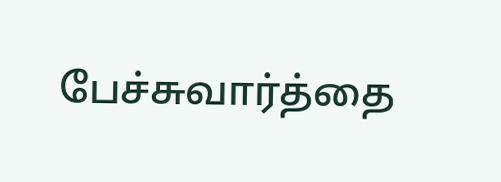பேச்சுவார்த்தை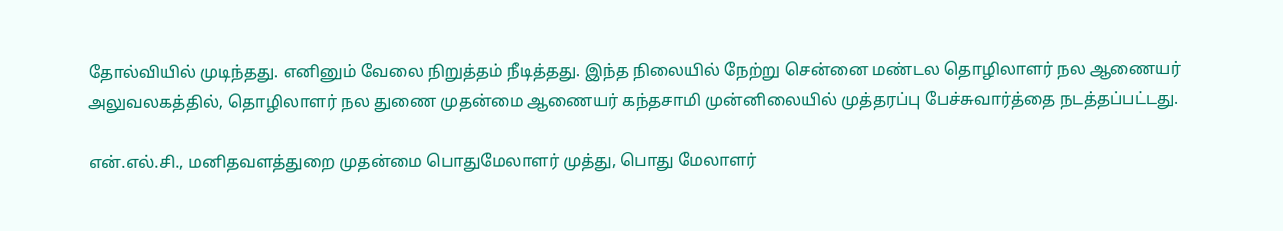தோல்வியில் முடிந்தது. எனினும் வேலை நிறுத்தம் நீடித்தது. இந்த நிலையில் நேற்று சென்னை மண்டல தொழிலாளர் நல ஆணையர் அலுவலகத்தில், தொழிலாளர் நல துணை முதன்மை ஆணையர் கந்தசாமி முன்னிலையில் முத்தரப்பு பேச்சுவார்த்தை நடத்தப்பட்டது.

என்.எல்.சி., மனிதவளத்துறை முதன்மை பொதுமேலாளர் முத்து, பொது மேலாளர்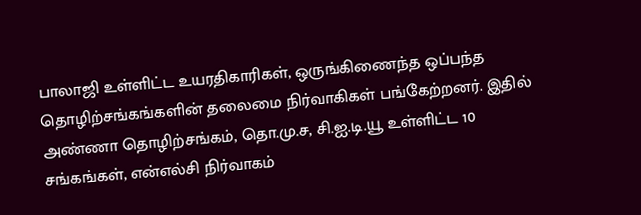பாலாஜி உள்ளிட்ட உயரதிகாரிகள், ஒருங்கிணைந்த ஒப்பந்த தொழிற்சங்கங்களின் தலைமை நிர்வாகிகள் பங்கேற்றனர். இதில் அண்ணா தொழிற்சங்கம், தொ.மு.ச, சி.ஐ.டி.யூ உள்ளிட்ட 10 சங்கங்கள், என்எல்சி நிர்வாகம்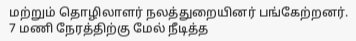மற்றும் தொழிலாளர் நலத்துறையினர் பங்கேற்றனர். 7 மணி நேரத்திற்கு மேல் நீடித்த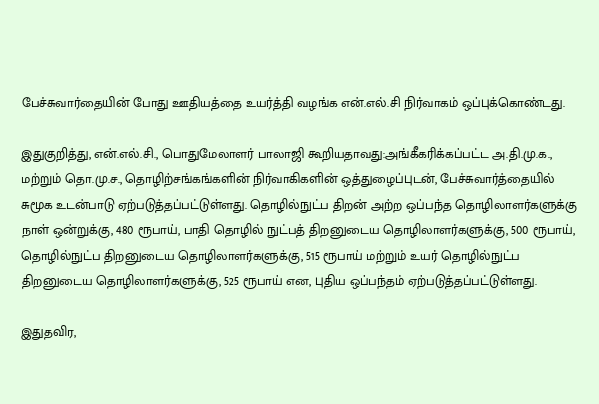பேச்சுவார்தையின் போது ஊதியத்தை உயர்த்தி வழங்க என்.எல்.சி நிர்வாகம் ஒப்புக்கொண்டது.

இதுகுறித்து, என்.எல்.சி., பொதுமேலாளர் பாலாஜி கூறியதாவது:அங்கீகரிக்கப்பட்ட அ.தி.மு.க., மற்றும் தொ.மு.ச., தொழிற்சங்கங்களின் நிர்வாகிகளின் ஒத்துழைப்புடன், பேச்சுவார்த்தையில் சுமூக உடன்பாடு ஏற்படுத்தப்பட்டுள்ளது. தொழில்நுட்ப திறன் அற்ற ஒப்பந்த தொழிலாளர்களுக்கு நாள் ஒன்றுக்கு, 480 ரூபாய், பாதி தொழில் நுட்பத் திறனுடைய தொழிலாளர்களுக்கு, 500 ரூபாய், தொழில்நுட்ப திறனுடைய தொழிலாளர்களுக்கு, 515 ரூபாய் மற்றும் உயர் தொழில்நுட்ப திறனுடைய தொழிலாளர்களுக்கு, 525 ரூபாய் என, புதிய ஒப்பந்தம் ஏற்படுத்தப்பட்டுள்ளது.

இதுதவிர,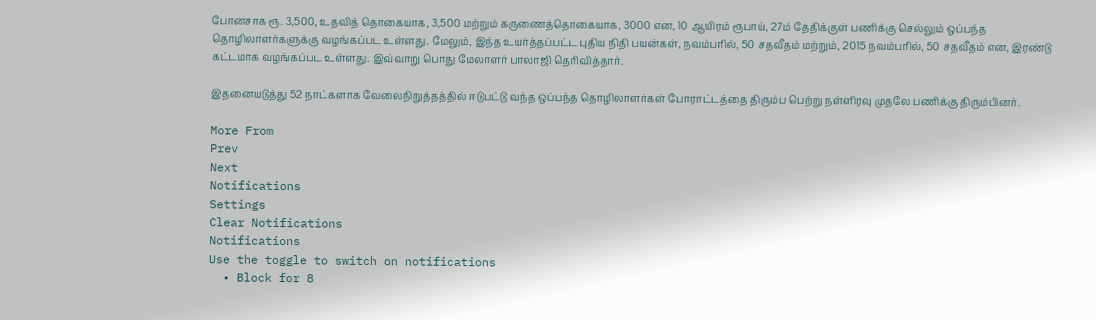போனசாக ரூ. 3,500, உதவித் தொகையாக, 3,500 மற்றும் கருணைத்தொகையாக, 3000 என, 10 ஆயிரம் ரூபாய், 27ம் தேதிக்குள் பணிக்கு செல்லும் ஒப்பந்த தொழிலாளர்களுக்கு வழங்கப்பட உள்ளது. மேலும், இந்த உயர்த்தப்பட்ட புதிய நிதி பயன்கள், நவம்பரில், 50 சதவீதம் மற்றும், 2015 நவம்பரில், 50 சதவீதம் என, இரண்டு கட்டமாக வழங்கப்பட உள்ளது. இவ்வாறு பொது மேலாளர் பாலாஜி தெரிவித்தார்.

இதனையடுத்து 52 நாட்களாக வேலைநிறுத்தத்தில் ஈடுபட்டு வந்த ஒப்பந்த தொழிலாளர்கள் போராட்டத்தை திரும்ப பெற்று நள்ளிரவு முதலே பணிக்கு திரும்பினர்.

More From
Prev
Next
Notifications
Settings
Clear Notifications
Notifications
Use the toggle to switch on notifications
  • Block for 8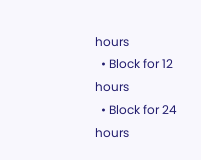hours
  • Block for 12 hours
  • Block for 24 hours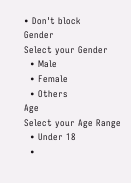• Don't block
Gender
Select your Gender
  • Male
  • Female
  • Others
Age
Select your Age Range
  • Under 18
  •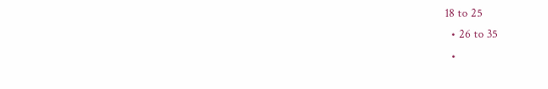18 to 25
  • 26 to 35
  •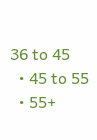36 to 45
  • 45 to 55
  • 55+